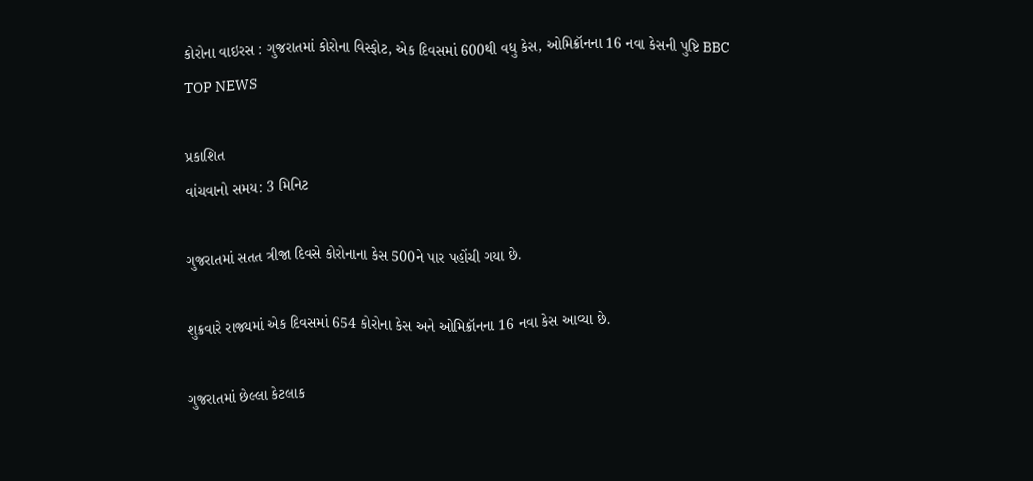કોરોના વાઇરસ : ગુજરાતમાં કોરોના વિસ્ફોટ, એક દિવસમાં 600થી વધુ કેસ, ઓમિક્રૉનના 16 નવા કેસની પુષ્ટિ BBC TOP NEWS

પ્રકાશિત
વાંચવાનો સમય: 3 મિનિટ

ગુજરાતમાં સતત ત્રીજા દિવસે કોરોનાના કેસ 500ને પાર પહોંચી ગયા છે.

શુક્રવારે રાજ્યમાં એક દિવસમાં 654 કોરોના કેસ અને ઓમિક્રૉનના 16 નવા કેસ આવ્યા છે.

ગુજરાતમાં છેલ્લા કેટલાક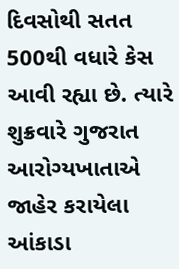દિવસોથી સતત 500થી વધારે કેસ આવી રહ્યા છે. ત્યારે શુક્રવારે ગુજરાત આરોગ્યખાતાએ જાહેર કરાયેલા આંકાડા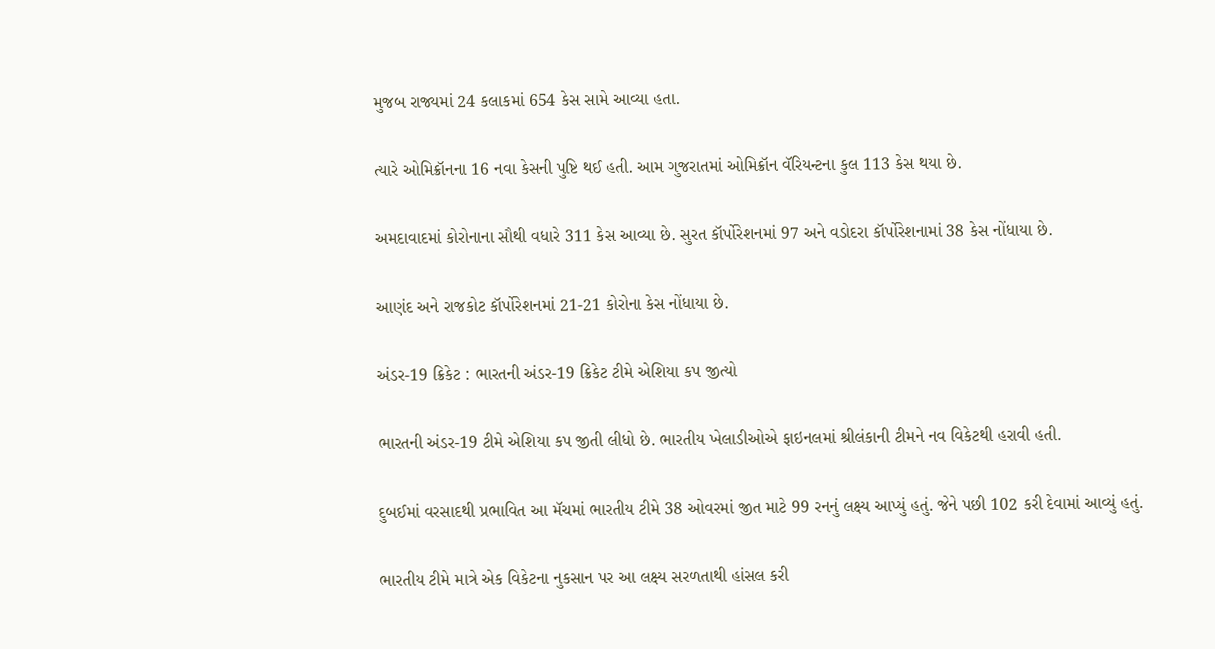મુજબ રાજ્યમાં 24 કલાકમાં 654 કેસ સામે આવ્યા હતા.

ત્યારે ઓમિક્રૉનના 16 નવા કેસની પુષ્ટિ થઈ હતી. આમ ગુજરાતમાં ઓમિક્રૉન વૅરિયન્ટના કુલ 113 કેસ થયા છે.

અમદાવાદમાં કોરોનાના સૌથી વધારે 311 કેસ આવ્યા છે. સુરત કૉર્પોરેશનમાં 97 અને વડોદરા કૉર્પોરેશનામાં 38 કેસ નોંધાયા છે.

આણંદ અને રાજકોટ કૉર્પોરેશનમાં 21-21 કોરોના કેસ નોંધાયા છે.

અંડર-19 ક્રિકેટ : ભારતની અંડર-19 ક્રિકેટ ટીમે એશિયા કપ જીત્યો

ભારતની અંડર-19 ટીમે એશિયા કપ જીતી લીધો છે. ભારતીય ખેલાડીઓએ ફાઇનલમાં શ્રીલંકાની ટીમને નવ વિકેટથી હરાવી હતી.

દુબઈમાં વરસાદથી પ્રભાવિત આ મૅચમાં ભારતીય ટીમે 38 ઓવરમાં જીત માટે 99 રનનું લક્ષ્ય આપ્યું હતું. જેને પછી 102 કરી દેવામાં આવ્યું હતું.

ભારતીય ટીમે માત્રે એક વિકેટના નુકસાન પર આ લક્ષ્ય સરળતાથી હાંસલ કરી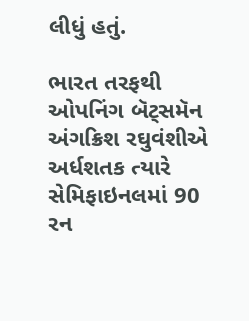લીધું હતું.

ભારત તરફથી ઓપનિંગ બૅટ્સમૅન અંગક્રિશ રઘુવંશીએ અર્ધશતક ત્યારે સેમિફાઇનલમાં 90 રન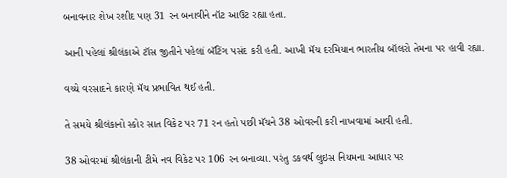બનાવનાર શેખ રશીદ પણ 31 રન બનાવીને નૉટ આઉટ રહ્યા હતા.

આની પહેલાં શ્રીલંકાએ ટૉસ જીતીને પહેલાં બૅટિંગ પસંદ કરી હતી. આખી મૅચ દરમિયાન ભારતીય બૉલરો તેમના પર હાવી રહ્યા.

વચ્ચે વરસાદને કારણે મૅચ પ્રભાવિત થઈ હતી.

તે સમયે શ્રીલંકાનો સ્કોર સાત વિકેટ પર 71 રન હતો પછી મૅચને 38 ઓવરની કરી નાખવામાં આવી હતી.

38 ઓવરમાં શ્રીલંકાની ટીમે નવ વિકેટ પર 106 રન બનાવ્યા. પરંતુ ડકવર્થ લુઇસ નિયમના આધાર પર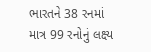ભારતને 38 રનમાં માત્ર 99 રનોનું લક્ષ્ય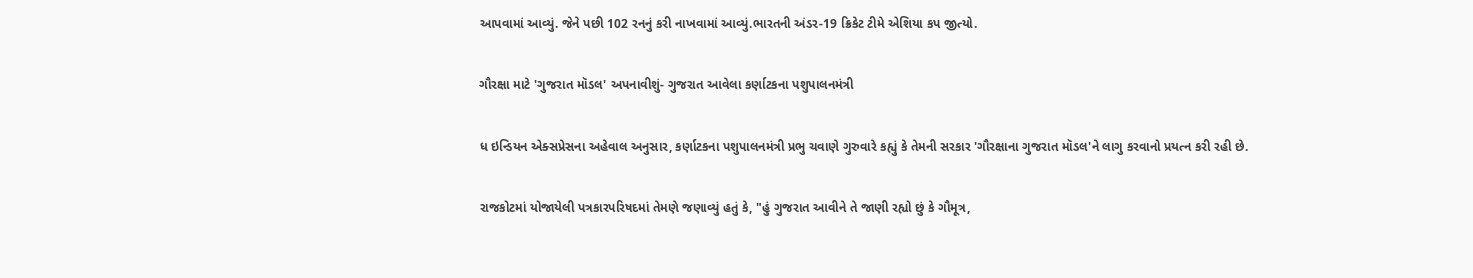આપવામાં આવ્યું. જેને પછી 102 રનનું કરી નાખવામાં આવ્યું.ભારતની અંડર-19 ક્રિકેટ ટીમે એશિયા કપ જીત્યો.

ગૌરક્ષા માટે 'ગુજરાત મૉડલ' અપનાવીશું- ગુજરાત આવેલા કર્ણાટકના પશુપાલનમંત્રી

ધ ઇન્ડિયન એક્સપ્રેસના અહેવાલ અનુસાર, કર્ણાટકના પશુપાલનમંત્રી પ્રભુ ચવાણે ગુરુવારે કહ્યું કે તેમની સરકાર 'ગૌરક્ષાના ગુજરાત મૉડલ'ને લાગુ કરવાનો પ્રયત્ન કરી રહી છે.

રાજકોટમાં યોજાયેલી પત્રકારપરિષદમાં તેમણે જણાવ્યું હતું કે, "હું ગુજરાત આવીને તે જાણી રહ્યો છું કે ગૌમૂત્ર,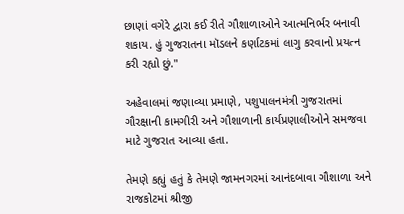છાણાં વગેરે દ્વારા કઈ રીતે ગૌશાળાઓને આત્મનિર્ભર બનાવી શકાય. હું ગુજરાતના મૉડલને કર્ણાટકમાં લાગુ કરવાનો પ્રયત્ન કરી રહ્યો છું."

અહેવાલમાં જણાવ્યા પ્રમાણે, પશુપાલનમંત્રી ગુજરાતમાં ગૌરક્ષાની કામગીરી અને ગૌશાળાની કાર્યપ્રણાલીઓને સમજવા માટે ગુજરાત આવ્યા હતા.

તેમણે કહ્યું હતું કે તેમણે જામનગરમાં આનંદબાવા ગૌશાળા અને રાજકોટમાં શ્રીજી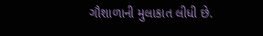ગૌશાળાની મુલાકાત લીધી છે.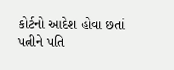કોર્ટનો આદેશ હોવા છતાં પત્નીને પતિ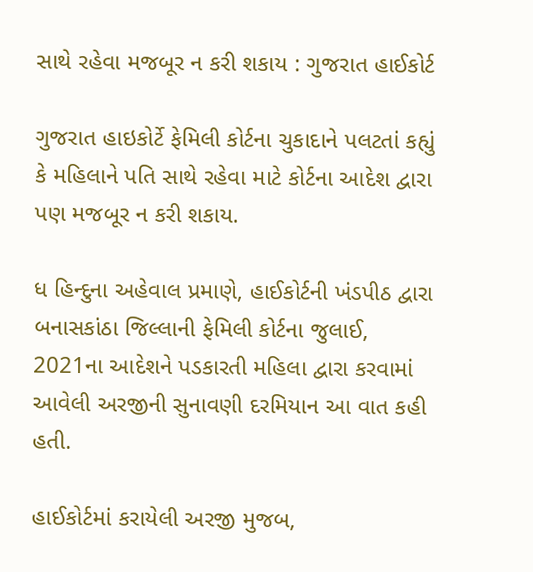સાથે રહેવા મજબૂર ન કરી શકાય : ગુજરાત હાઈકોર્ટ

ગુજરાત હાઇકોર્ટે ફેમિલી કોર્ટના ચુકાદાને પલટતાં કહ્યું કે મહિલાને પતિ સાથે રહેવા માટે કોર્ટના આદેશ દ્વારા પણ મજબૂર ન કરી શકાય.

ધ હિન્દુના અહેવાલ પ્રમાણે, હાઈકોર્ટની ખંડપીઠ દ્વારા બનાસકાંઠા જિલ્લાની ફેમિલી કોર્ટના જુલાઈ, 2021ના આદેશને પડકારતી મહિલા દ્વારા કરવામાં આવેલી અરજીની સુનાવણી દરમિયાન આ વાત કહી હતી.

હાઈકોર્ટમાં કરાયેલી અરજી મુજબ,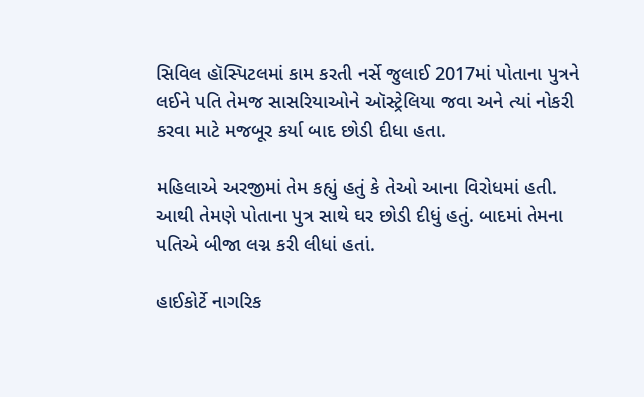સિવિલ હૉસ્પિટલમાં કામ કરતી નર્સે જુલાઈ 2017માં પોતાના પુત્રને લઈને પતિ તેમજ સાસરિયાઓને ઑસ્ટ્રેલિયા જવા અને ત્યાં નોકરી કરવા માટે મજબૂર કર્યા બાદ છોડી દીધા હતા.

મહિલાએ અરજીમાં તેમ કહ્યું હતું કે તેઓ આના વિરોધમાં હતી. આથી તેમણે પોતાના પુત્ર સાથે ઘર છોડી દીધું હતું. બાદમાં તેમના પતિએ બીજા લગ્ન કરી લીધાં હતાં.

હાઈકોર્ટે નાગરિક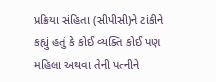પ્રક્રિયા સંહિતા (સીપીસી)ને ટાંકીને કહ્યું હતું કે કોઈ વ્યક્તિ કોઈ પણ મહિલા અથવા તેની પત્નીને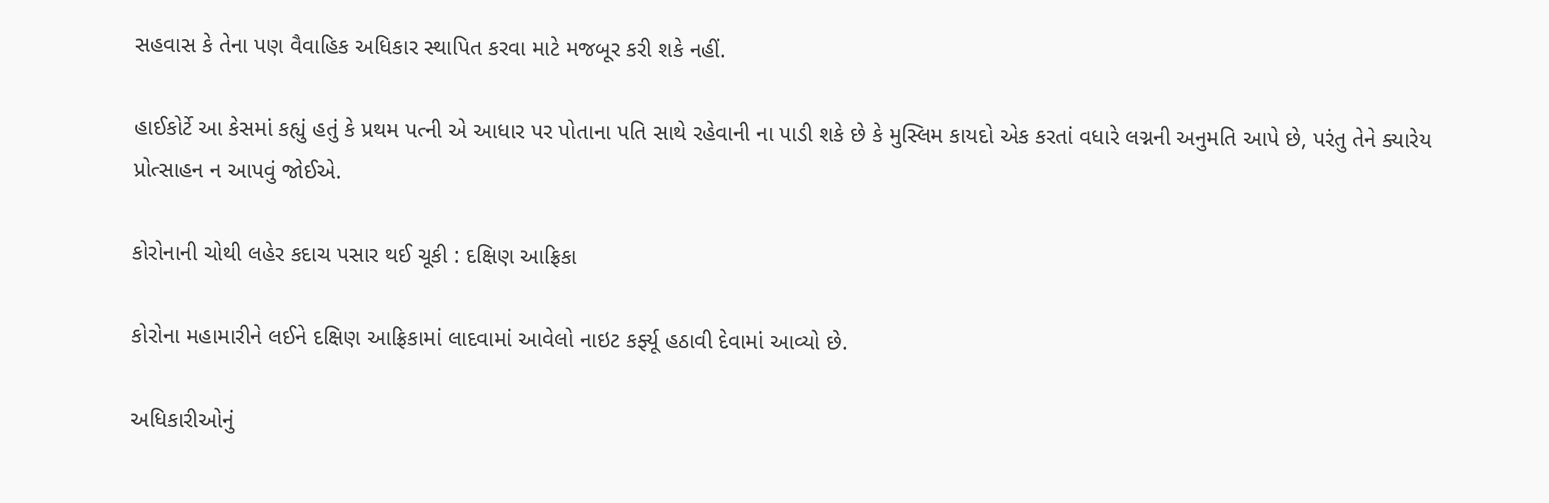સહવાસ કે તેના પણ વૈવાહિક અધિકાર સ્થાપિત કરવા માટે મજબૂર કરી શકે નહીં.

હાઈકોર્ટે આ કેસમાં કહ્યું હતું કે પ્રથમ પત્ની એ આધાર પર પોતાના પતિ સાથે રહેવાની ના પાડી શકે છે કે મુસ્લિમ કાયદો એક કરતાં વધારે લગ્નની અનુમતિ આપે છે, પરંતુ તેને ક્યારેય પ્રોત્સાહન ન આપવું જોઈએ.

કોરોનાની ચોથી લહેર કદાચ પસાર થઈ ચૂકી : દક્ષિણ આફ્રિકા

કોરોના મહામારીને લઈને દક્ષિણ આફ્રિકામાં લાદવામાં આવેલો નાઇટ કર્ફ્યૂ હઠાવી દેવામાં આવ્યો છે.

અધિકારીઓનું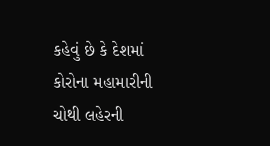કહેવું છે કે દેશમાં કોરોના મહામારીની ચોથી લહેરની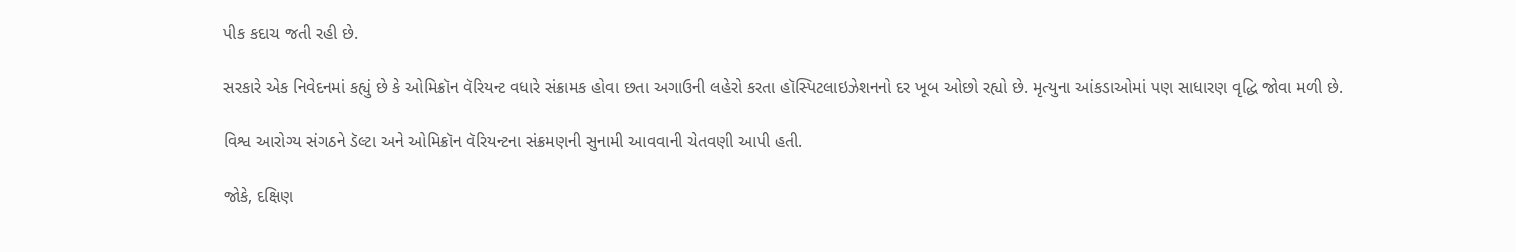પીક કદાચ જતી રહી છે.

સરકારે એક નિવેદનમાં કહ્યું છે કે ઓમિક્રૉન વૅરિયન્ટ વધારે સંક્રામક હોવા છતા અગાઉની લહેરો કરતા હૉસ્પિટલાઇઝેશનનો દર ખૂબ ઓછો રહ્યો છે. મૃત્યુના આંકડાઓમાં પણ સાધારણ વૃદ્ધિ જોવા મળી છે.

વિશ્વ આરોગ્ય સંગઠને ડૅલ્ટા અને ઓમિક્રૉન વૅરિયન્ટના સંક્રમણની સુનામી આવવાની ચેતવણી આપી હતી.

જોકે, દક્ષિણ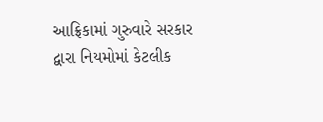આફ્રિકામાં ગુરુવારે સરકાર દ્વારા નિયમોમાં કેટલીક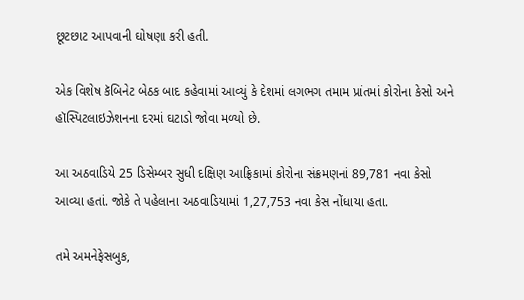છૂટછાટ આપવાની ઘોષણા કરી હતી.

એક વિશેષ કૅબિનેટ બેઠક બાદ કહેવામાં આવ્યું કે દેશમાં લગભગ તમામ પ્રાંતમાં કોરોના કેસો અને હૉસ્પિટલાઇઝેશનના દરમાં ઘટાડો જોવા મળ્યો છે.

આ અઠવાડિયે 25 ડિસેમ્બર સુધી દક્ષિણ આફ્રિકામાં કોરોના સંક્રમણનાં 89,781 નવા કેસો આવ્યા હતાં. જોકે તે પહેલાના અઠવાડિયામાં 1,27,753 નવા કેસ નોંધાયા હતા.

તમે અમનેફેસબુક,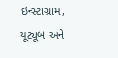ઇન્સ્ટાગ્રામ, યૂટ્યૂબ અને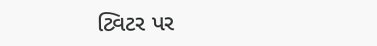ટ્વિટર પર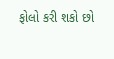ફોલો કરી શકો છો